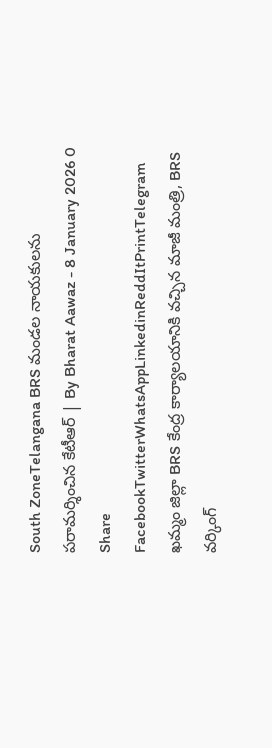South ZoneTelangana BRS మండల నాయకులను పరామర్శించిన కేటీఆర్ | By Bharat Aawaz - 8 January 2026 0 Share FacebookTwitterWhatsAppLinkedinReddItPrintTelegram ఖమ్మం జిల్లా BRS కేంద్ర కార్యాలయానికి వచ్చిన మాజీ మంత్రి, BRS వర్కింగ్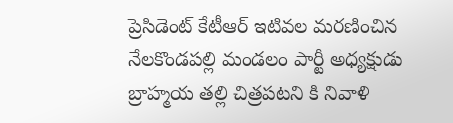ప్రెసిడెంట్ కేటీఆర్ ఇటివల మరణించిన నేలకొండపల్లి మండలం పార్టీ అధ్యక్షుడు బ్రాహ్మయ తల్లి చిత్రపటని కి నివాళి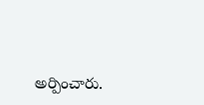అర్పించారు.